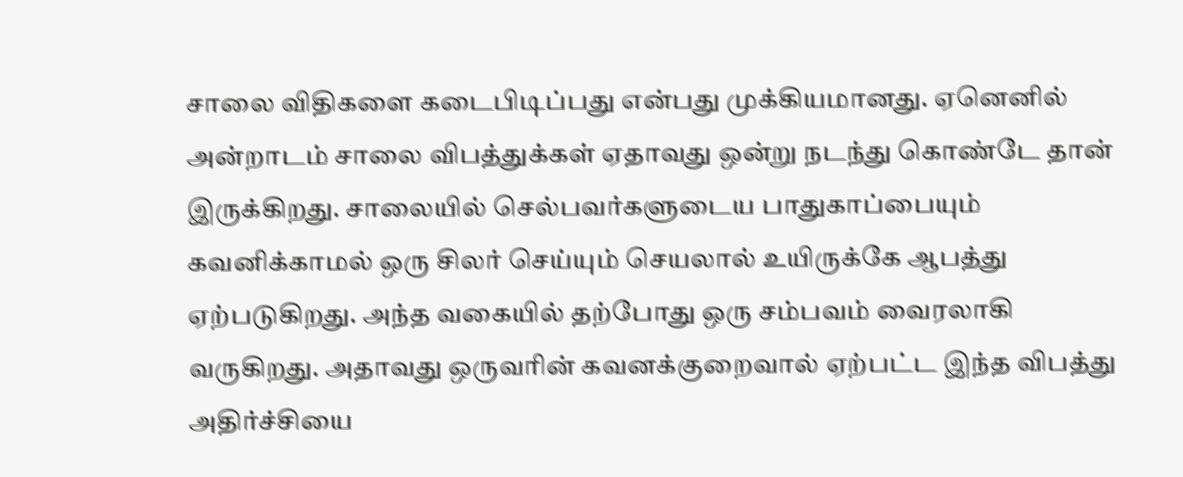சாலை விதிகளை கடைபிடிப்பது என்பது முக்கியமானது. ஏனெனில் அன்றாடம் சாலை விபத்துக்கள் ஏதாவது ஒன்று நடந்து கொண்டே தான் இருக்கிறது. சாலையில் செல்பவர்களுடைய பாதுகாப்பையும் கவனிக்காமல் ஒரு சிலர் செய்யும் செயலால் உயிருக்கே ஆபத்து ஏற்படுகிறது. அந்த வகையில் தற்போது ஒரு சம்பவம் வைரலாகி வருகிறது. அதாவது ஒருவரின் கவனக்குறைவால் ஏற்பட்ட இந்த விபத்து அதிர்ச்சியை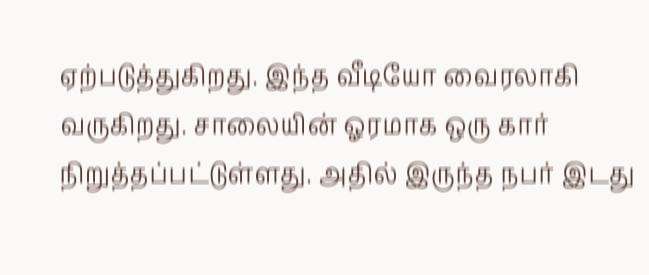ஏற்படுத்துகிறது. இந்த வீடியோ வைரலாகி வருகிறது. சாலையின் ஓரமாக ஒரு கார் நிறுத்தப்பட்டுள்ளது. அதில் இருந்த நபர் இடது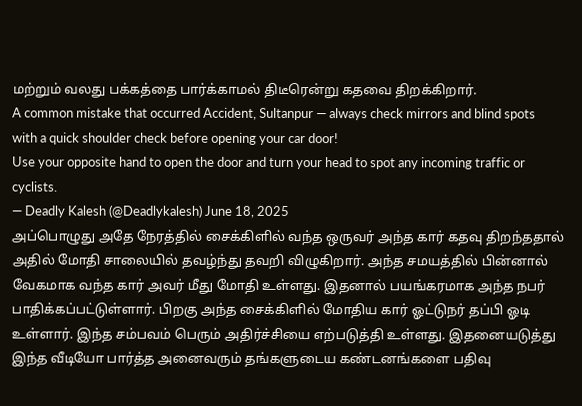மற்றும் வலது பக்கத்தை பார்க்காமல் திடீரென்று கதவை திறக்கிறார்.
A common mistake that occurred Accident, Sultanpur — always check mirrors and blind spots with a quick shoulder check before opening your car door!
Use your opposite hand to open the door and turn your head to spot any incoming traffic or cyclists.
— Deadly Kalesh (@Deadlykalesh) June 18, 2025
அப்பொழுது அதே நேரத்தில் சைக்கிளில் வந்த ஒருவர் அந்த கார் கதவு திறந்ததால் அதில் மோதி சாலையில் தவழ்ந்து தவறி விழுகிறார். அந்த சமயத்தில் பின்னால் வேகமாக வந்த கார் அவர் மீது மோதி உள்ளது. இதனால் பயங்கரமாக அந்த நபர் பாதிக்கப்பட்டுள்ளார். பிறகு அந்த சைக்கிளில் மோதிய கார் ஓட்டுநர் தப்பி ஓடி உள்ளார். இந்த சம்பவம் பெரும் அதிர்ச்சியை எற்படுத்தி உள்ளது. இதனையடுத்து இந்த வீடியோ பார்த்த அனைவரும் தங்களுடைய கண்டனங்களை பதிவு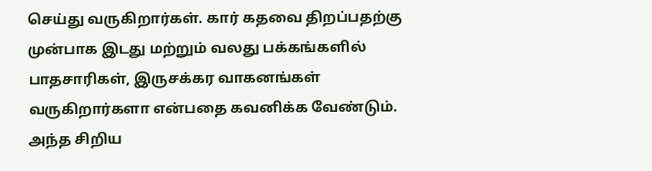செய்து வருகிறார்கள். கார் கதவை திறப்பதற்கு முன்பாக இடது மற்றும் வலது பக்கங்களில் பாதசாரிகள், இருசக்கர வாகனங்கள் வருகிறார்களா என்பதை கவனிக்க வேண்டும். அந்த சிறிய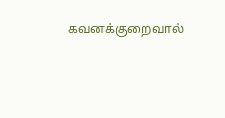கவனக்குறைவால்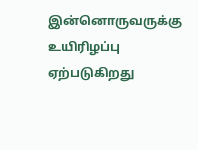இன்னொருவருக்கு உயிரிழப்பு ஏற்படுகிறது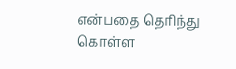என்பதை தெரிந்து கொள்ள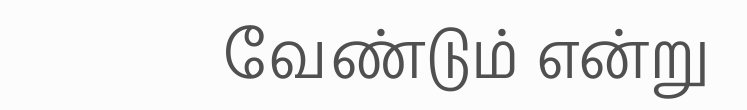வேண்டும் என்று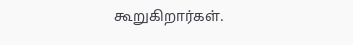கூறுகிறார்கள்.